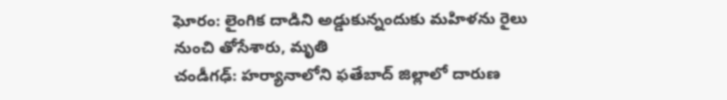ఘోరం: లైంగిక దాడిని అడ్డుకున్నందుకు మహిళను రైలు నుంచి తోసేశారు, మృతి
చండీగఢ్: హర్యానాలోని ఫతేబాద్ జిల్లాలో దారుణ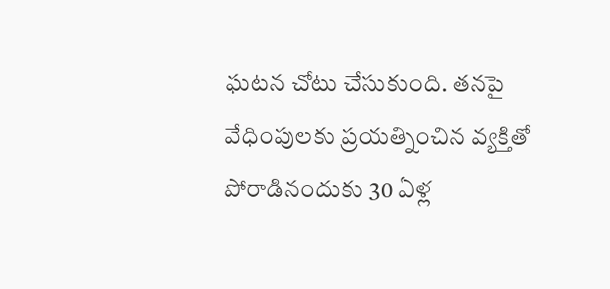ఘటన చోటు చేసుకుంది. తనపై వేధింపులకు ప్రయత్నించిన వ్యక్తితో పోరాడినందుకు 30 ఏళ్ల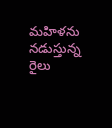మహిళను నడుస్తున్న రైలు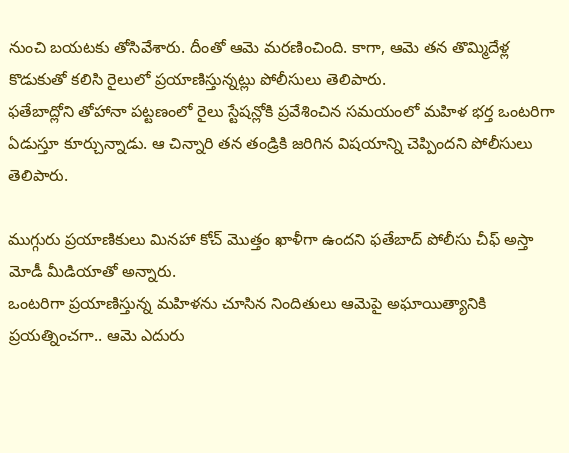నుంచి బయటకు తోసివేశారు. దీంతో ఆమె మరణించింది. కాగా, ఆమె తన తొమ్మిదేళ్ల కొడుకుతో కలిసి రైలులో ప్రయాణిస్తున్నట్లు పోలీసులు తెలిపారు.
ఫతేబాద్లోని తోహానా పట్టణంలో రైలు స్టేషన్లోకి ప్రవేశించిన సమయంలో మహిళ భర్త ఒంటరిగా ఏడుస్తూ కూర్చున్నాడు. ఆ చిన్నారి తన తండ్రికి జరిగిన విషయాన్ని చెప్పిందని పోలీసులు తెలిపారు.

ముగ్గురు ప్రయాణికులు మినహా కోచ్ మొత్తం ఖాళీగా ఉందని ఫతేబాద్ పోలీసు చీఫ్ అస్తా మోడీ మీడియాతో అన్నారు.
ఒంటరిగా ప్రయాణిస్తున్న మహిళను చూసిన నిందితులు ఆమెపై అఘాయిత్యానికి ప్రయత్నించగా.. ఆమె ఎదురు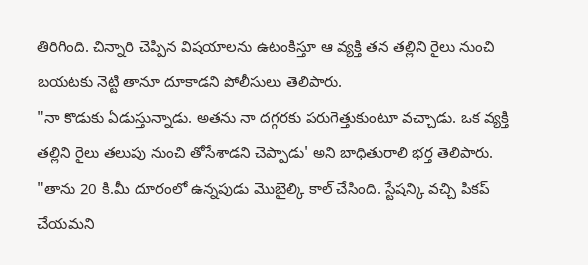తిరిగింది. చిన్నారి చెప్పిన విషయాలను ఉటంకిస్తూ ఆ వ్యక్తి తన తల్లిని రైలు నుంచి బయటకు నెట్టి తానూ దూకాడని పోలీసులు తెలిపారు.
"నా కొడుకు ఏడుస్తున్నాడు. అతను నా దగ్గరకు పరుగెత్తుకుంటూ వచ్చాడు. ఒక వ్యక్తి తల్లిని రైలు తలుపు నుంచి తోసేశాడని చెప్పాడు' అని బాధితురాలి భర్త తెలిపారు. "తాను 20 కి.మీ దూరంలో ఉన్నపుడు మొబైల్కి కాల్ చేసింది. స్టేషన్కి వచ్చి పికప్ చేయమని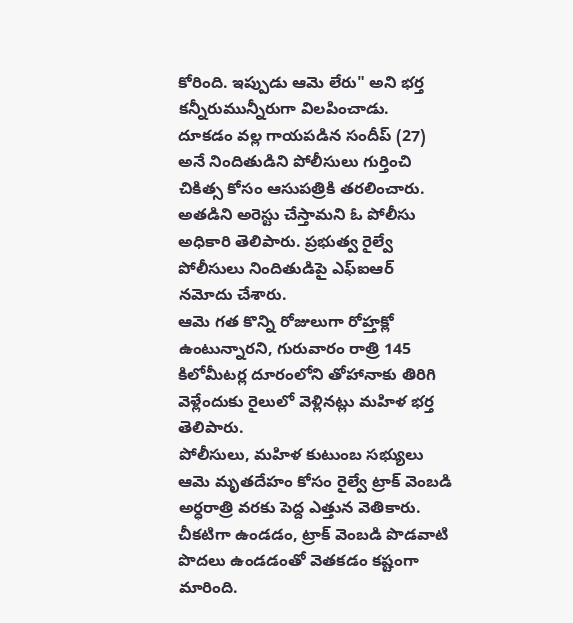కోరింది. ఇప్పుడు ఆమె లేరు" అని భర్త కన్నీరుమున్నీరుగా విలపించాడు.
దూకడం వల్ల గాయపడిన సందీప్ (27) అనే నిందితుడిని పోలీసులు గుర్తించి చికిత్స కోసం ఆసుపత్రికి తరలించారు. అతడిని అరెస్టు చేస్తామని ఓ పోలీసు అధికారి తెలిపారు. ప్రభుత్వ రైల్వే పోలీసులు నిందితుడిపై ఎఫ్ఐఆర్ నమోదు చేశారు.
ఆమె గత కొన్ని రోజులుగా రోహ్తక్లో ఉంటున్నారని, గురువారం రాత్రి 145 కిలోమీటర్ల దూరంలోని తోహానాకు తిరిగి వెళ్లేందుకు రైలులో వెళ్లినట్లు మహిళ భర్త తెలిపారు.
పోలీసులు, మహిళ కుటుంబ సభ్యులు ఆమె మృతదేహం కోసం రైల్వే ట్రాక్ వెంబడి అర్ధరాత్రి వరకు పెద్ద ఎత్తున వెతికారు. చీకటిగా ఉండడం, ట్రాక్ వెంబడి పొడవాటి పొదలు ఉండడంతో వెతకడం కష్టంగా మారింది.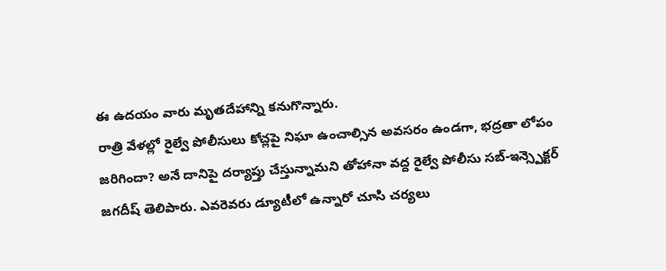ఈ ఉదయం వారు మృతదేహాన్ని కనుగొన్నారు.
రాత్రి వేళల్లో రైల్వే పోలీసులు కోచ్లపై నిఘా ఉంచాల్సిన అవసరం ఉండగా, భద్రతా లోపం జరిగిందా? అనే దానిపై దర్యాప్తు చేస్తున్నామని తోహానా వద్ద రైల్వే పోలీసు సబ్-ఇన్స్పెక్టర్ జగదీష్ తెలిపారు. ఎవరెవరు డ్యూటీలో ఉన్నారో చూసి చర్యలు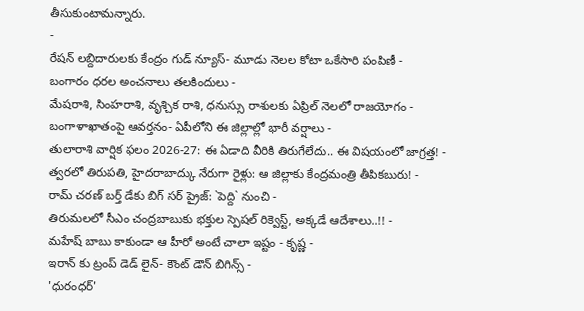తీసుకుంటామన్నారు.
-
రేషన్ లబ్దిదారులకు కేంద్రం గుడ్ న్యూస్- మూడు నెలల కోటా ఒకేసారి పంపిణీ -
బంగారం ధరల అంచనాలు తలకిందులు -
మేషరాశి, సింహరాశి, వృశ్చిక రాశి, ధనుస్సు రాశులకు ఏప్రిల్ నెలలో రాజయోగం -
బంగాళాఖాతంపై ఆవర్తనం- ఏపీలోని ఈ జిల్లాల్లో భారీ వర్షాలు -
తులారాశి వార్షిక ఫలం 2026-27: ఈ ఏడాది వీరికి తిరుగేలేదు.. ఈ విషయంలో జాగ్రత్త! -
త్వరలో తిరుపతి, హైదరాబాద్కు నేరుగా రైళ్లు: ఆ జిల్లాకు కేంద్రమంత్రి తీపికబురు! -
రామ్ చరణ్ బర్త్ డేకు బిగ్ సర్ ప్రైజ్: `పెద్ది` నుంచి -
తిరుమలలో సీఎం చంద్రబాబుకు భక్తుల స్పెషల్ రిక్వెస్ట్, అక్కడే ఆదేశాలు..!! -
మహేష్ బాబు కాకుండా ఆ హీరో అంటే చాలా ఇష్టం - కృష్ణ -
ఇరాన్ కు ట్రంప్ డెడ్ లైన్- కౌంట్ డౌన్ బిగిన్స్ -
'ధురంధర్'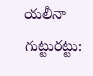యలీనా గుట్టురట్టు: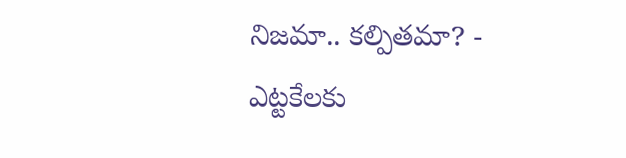నిజమా.. కల్పితమా? -
ఎట్టకేలకు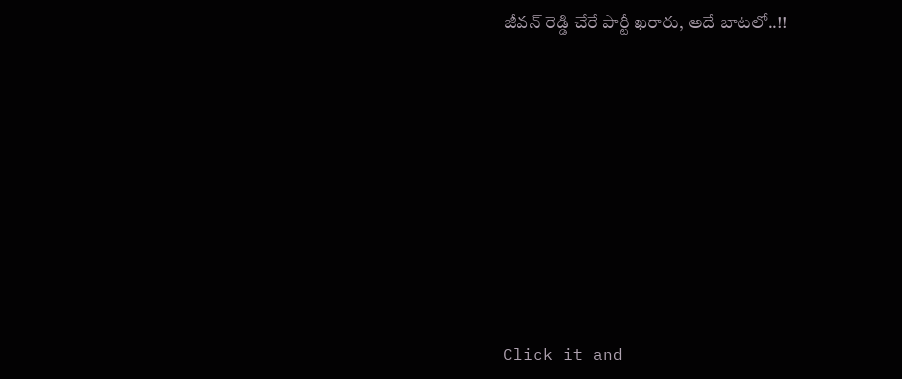జీవన్ రెడ్డి చేరే పార్టీ ఖరారు, అదే బాటలో..!!












Click it and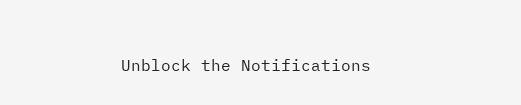Unblock the Notifications